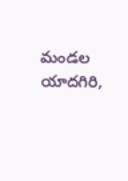మండల యాదగిరి,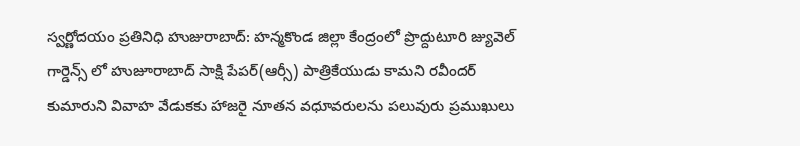స్వర్ణోదయం ప్రతినిధి హుజురాబాద్: హన్మకొండ జిల్లా కేంద్రంలో ప్రొద్దుటూరి జ్యువెల్ గార్డెన్స్ లో హుజూరాబాద్ సాక్షి పేపర్(ఆర్సీ) పాత్రికేయుడు కామని రవీందర్ కుమారుని వివాహ వేడుకకు హాజరై నూతన వధూవరులను పలువురు ప్రముఖులు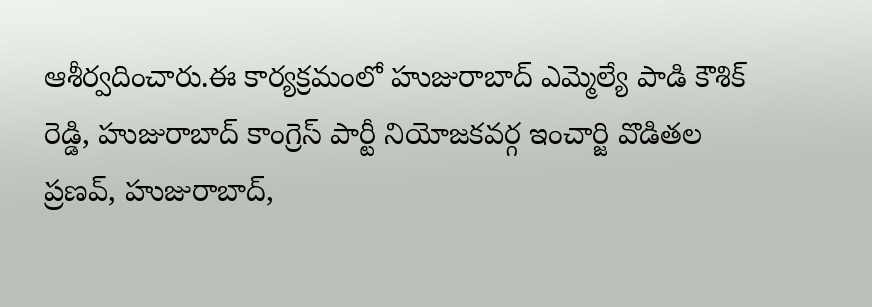ఆశీర్వదించారు.ఈ కార్యక్రమంలో హుజురాబాద్ ఎమ్మెల్యే పాడి కౌశిక్ రెడ్డి, హుజురాబాద్ కాంగ్రెస్ పార్టీ నియోజకవర్గ ఇంచార్జి వొడితల ప్రణవ్, హుజురాబాద్,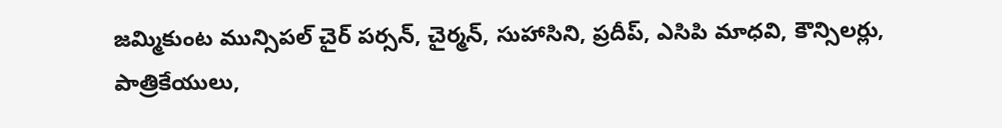జమ్మికుంట మున్సిపల్ చైర్ పర్సన్, చైర్మన్, సుహాసిని, ప్రదీప్, ఎసిపి మాధవి, కౌన్సిలర్లు, పాత్రికేయులు,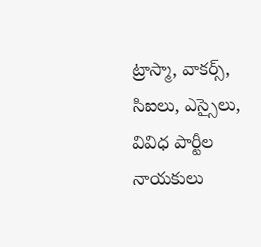ట్రాస్మా, వాకర్స్, సిఐలు, ఎస్సైలు, వివిధ పార్టీల నాయకులు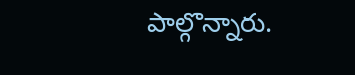పాల్గొన్నారు.